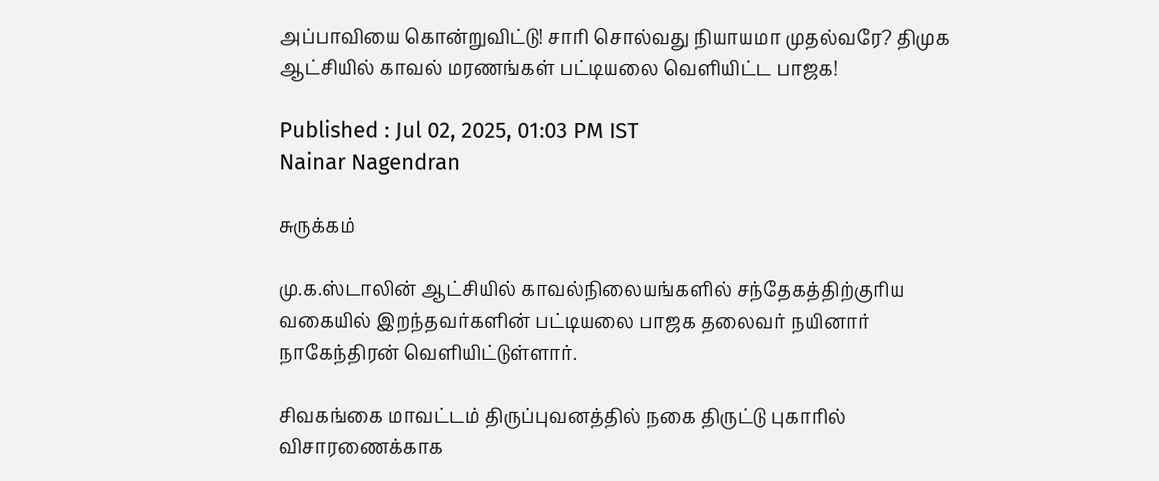அப்பாவியை கொன்றுவிட்டு! சாரி சொல்வது நியாயமா முதல்வரே? திமுக ஆட்சியில் காவல் மரணங்கள் பட்டியலை வெளியிட்ட பாஜக!

Published : Jul 02, 2025, 01:03 PM IST
Nainar Nagendran

சுருக்கம்

மு.க.ஸ்டாலின் ஆட்சியில் காவல்நிலையங்களில் சந்தேகத்திற்குரிய வகையில் இறந்தவர்களின் பட்டியலை பாஜக தலைவர் நயினார் நாகேந்திரன் வெளியிட்டுள்ளார்.

சிவகங்கை மாவட்டம் திருப்புவனத்தில் நகை திருட்டு புகாரில் விசாரணைக்காக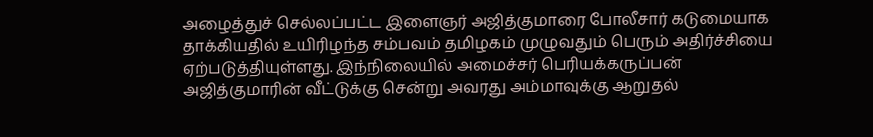அழைத்துச் செல்லப்பட்ட இளைஞர் அஜித்குமாரை போலீசார் கடுமையாக தாக்கியதில் உயிரிழந்த சம்பவம் தமிழகம் முழுவதும் பெரும் அதிர்ச்சியை ஏற்படுத்தியுள்ளது. இந்நிலையில் அமைச்சர் பெரியக்கருப்பன் அஜித்குமாரின் வீட்டுக்கு சென்று அவரது அம்மாவுக்கு ஆறுதல்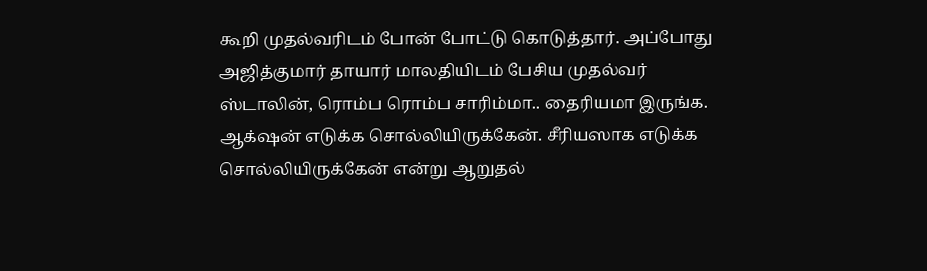கூறி முதல்வரிடம் போன் போட்டு கொடுத்தார். அப்போது அஜித்குமார் தாயார் மாலதியிடம் பேசிய முதல்வர் ஸ்டாலின், ரொம்ப ரொம்ப சாரிம்மா.. தைரியமா இருங்க. ஆக்‌ஷன் எடுக்க சொல்லியிருக்கேன். சீரியஸாக எடுக்க சொல்லியிருக்கேன் என்று ஆறுதல்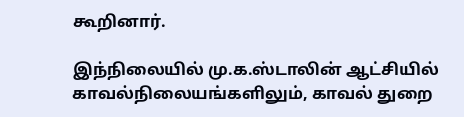கூறினார்.

இந்நிலையில் மு.க.ஸ்டாலின் ஆட்சியில் காவல்நிலையங்களிலும், காவல் துறை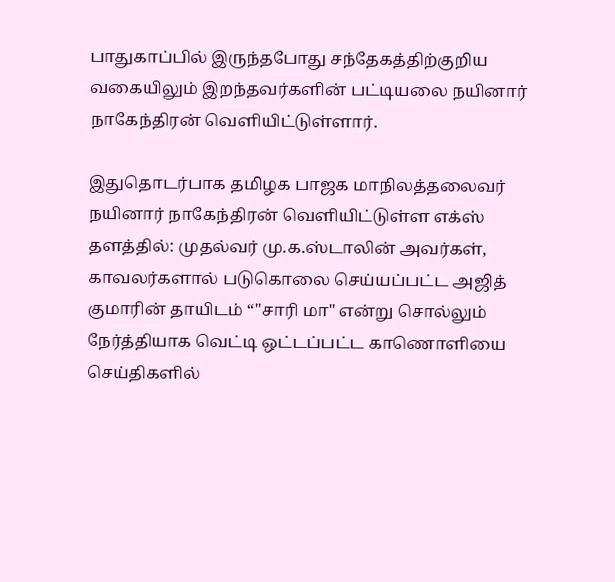பாதுகாப்பில் இருந்தபோது சந்தேகத்திற்குறிய வகையிலும் இறந்தவர்களின் பட்டியலை நயினார் நாகேந்திரன் வெளியிட்டுள்ளார்.

இதுதொடர்பாக தமிழக பாஜக மாநிலத்தலைவர் நயினார் நாகேந்திரன் வெளியிட்டுள்ள எக்ஸ் தளத்தில்: முதல்வர் மு.க.ஸ்டாலின் அவர்கள், காவலர்களால் படுகொலை செய்யப்பட்ட அஜித் குமாரின் தாயிடம் “"சாரி மா" என்று சொல்லும் நேர்த்தியாக வெட்டி ஒட்டப்பட்ட காணொளியை செய்திகளில்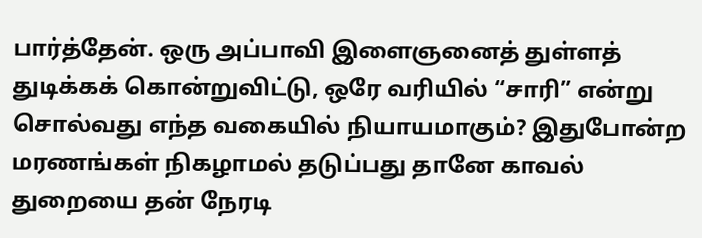பார்த்தேன். ஒரு அப்பாவி இளைஞனைத் துள்ளத் துடிக்கக் கொன்றுவிட்டு, ஒரே வரியில் “சாரி” என்று சொல்வது எந்த வகையில் நியாயமாகும்? இதுபோன்ற மரணங்கள் நிகழாமல் தடுப்பது தானே காவல் துறையை தன் நேரடி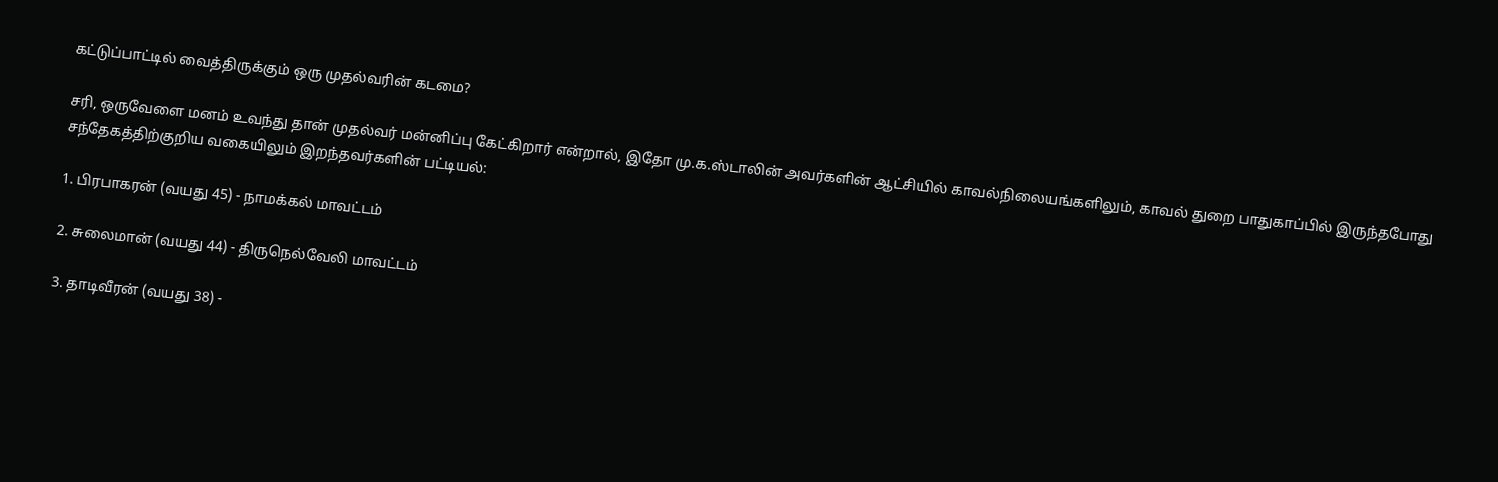கட்டுப்பாட்டில் வைத்திருக்கும் ஒரு முதல்வரின் கடமை?

சரி, ஒருவேளை மனம் உவந்து தான் முதல்வர் மன்னிப்பு கேட்கிறார் என்றால், இதோ மு.க.ஸ்டாலின் அவர்களின் ஆட்சியில் காவல்நிலையங்களிலும், காவல் துறை பாதுகாப்பில் இருந்தபோது சந்தேகத்திற்குறிய வகையிலும் இறந்தவர்களின் பட்டியல்:

1. பிரபாகரன் (வயது 45) - நாமக்கல் மாவட்டம்

2. சுலைமான் (வயது 44) - திருநெல்வேலி மாவட்டம்

3. தாடிவீரன் (வயது 38) -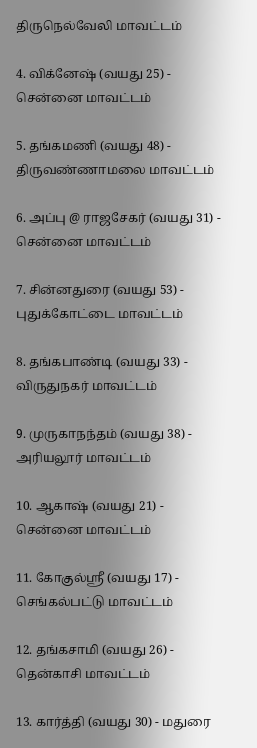திருநெல்வேலி மாவட்டம்

4. விக்னேஷ் (வயது 25) - சென்னை மாவட்டம்

5. தங்கமணி (வயது 48) - திருவண்ணாமலை மாவட்டம்

6. அப்பு @ ராஜசேகர் (வயது 31) - சென்னை மாவட்டம்

7. சின்னதுரை (வயது 53) - புதுக்கோட்டை மாவட்டம்

8. தங்கபாண்டி (வயது 33) - விருதுநகர் மாவட்டம்

9. முருகாநந்தம் (வயது 38) - அரியலூர் மாவட்டம்

10. ஆகாஷ் (வயது 21) - சென்னை மாவட்டம்

11. கோகுல்ஸ்ரீ (வயது 17) - செங்கல்பட்டு மாவட்டம்

12. தங்கசாமி (வயது 26) - தென்காசி மாவட்டம்

13. கார்த்தி (வயது 30) - மதுரை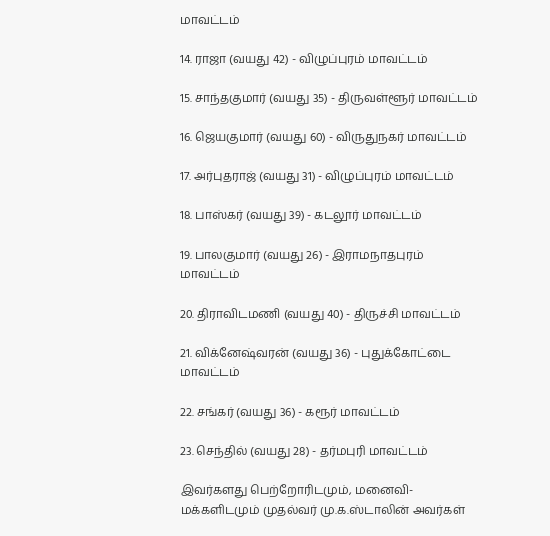மாவட்டம்

14. ராஜா (வயது 42) - விழுப்புரம் மாவட்டம்

15. சாந்தகுமார் (வயது 35) - திருவள்ளூர் மாவட்டம்

16. ஜெயகுமார் (வயது 60) - விருதுநகர் மாவட்டம்

17. அர்புதராஜ் (வயது 31) - விழுப்புரம் மாவட்டம்

18. பாஸ்கர் (வயது 39) - கடலூர் மாவட்டம்

19. பாலகுமார் (வயது 26) - இராமநாதபுரம் மாவட்டம்

20. திராவிடமணி (வயது 40) - திருச்சி மாவட்டம்

21. விக்னேஷ்வரன் (வயது 36) - புதுக்கோட்டை மாவட்டம்

22. சங்கர் (வயது 36) - கரூர் மாவட்டம்

23. செந்தில் (வயது 28) - தர்மபுரி மாவட்டம்

இவர்களது பெற்றோரிடமும், மனைவி-மக்களிடமும் முதல்வர் மு.க.ஸ்டாலின் அவர்கள்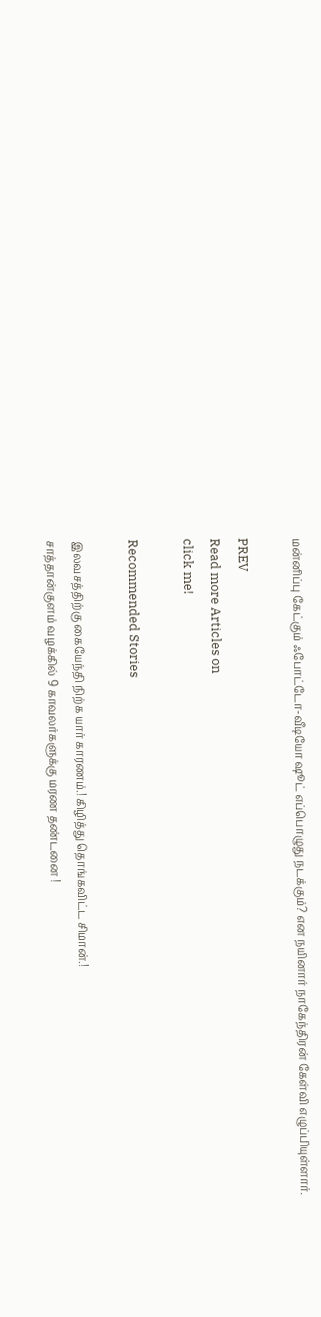மன்னிப்பு கேட்கும் ஃபோட்டோ-வீடியோ ஷூட் எப்பொழுது நடக்கும்? என நயினார் நாகேந்திரன் கேள்வி எழுப்பியுள்ளார்.

PREV
Read more Articles on
click me!

Recommended Stories

இலவசத்திற்கு கையேந்தி நிற்க யார் காரணம்.! கிழித்து தொங்கவிட்ட சிமான்.!
சாத்தான்குளம் வழக்கில் 9 காவலர்களுக்கு மரண தண்டனை !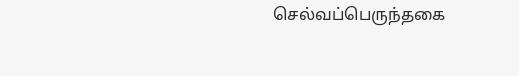செல்வப்பெருந்தகை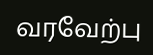வரவேற்பு